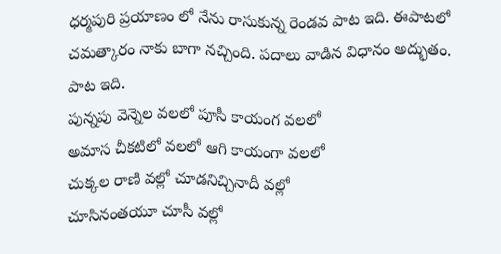ధర్మపురి ప్రయాణం లో నేను రాసుకున్న రెండవ పాట ఇది. ఈపాటలో చమత్కారం నాకు బాగా నచ్చింది. పదాలు వాడిన విధానం అద్భుతం. పాట ఇది.
పున్నపు వెన్నెల వలలో పూసీ కాయంగ వలలో
అమాస చీకటిలో వలలో ఆగి కాయంగా వలలో
చుక్కల రాణి వల్లో చూడనిచ్చినాదీ వల్లో
చూసినంతయూ చూసీ వల్లో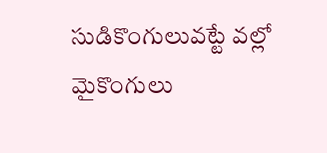సుడికొంగులువట్టే వల్లో
మైకొంగులు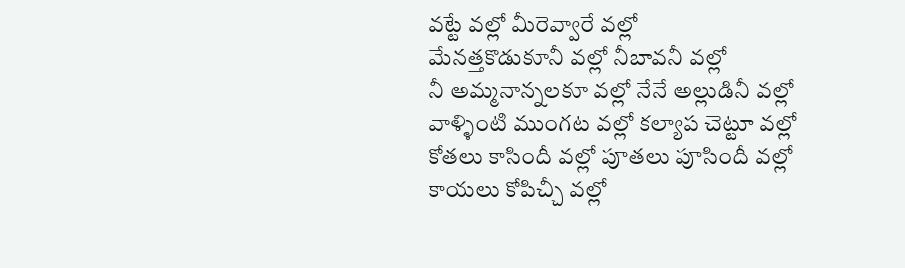వట్టే వల్లో మీరెవ్వారే వల్లో
మేనత్తకొడుకూనీ వల్లో నీబావనీ వల్లో
నీ అమ్మనాన్నలకూ వల్లో నేనే అల్లుడినీ వల్లో
వాళ్ళింటి ముంగట వల్లో కల్యాప చెట్టూ వల్లో
కోతలు కాసిందీ వల్లో పూతలు పూసిందీ వల్లో
కాయలు కోపిచ్చీ వల్లో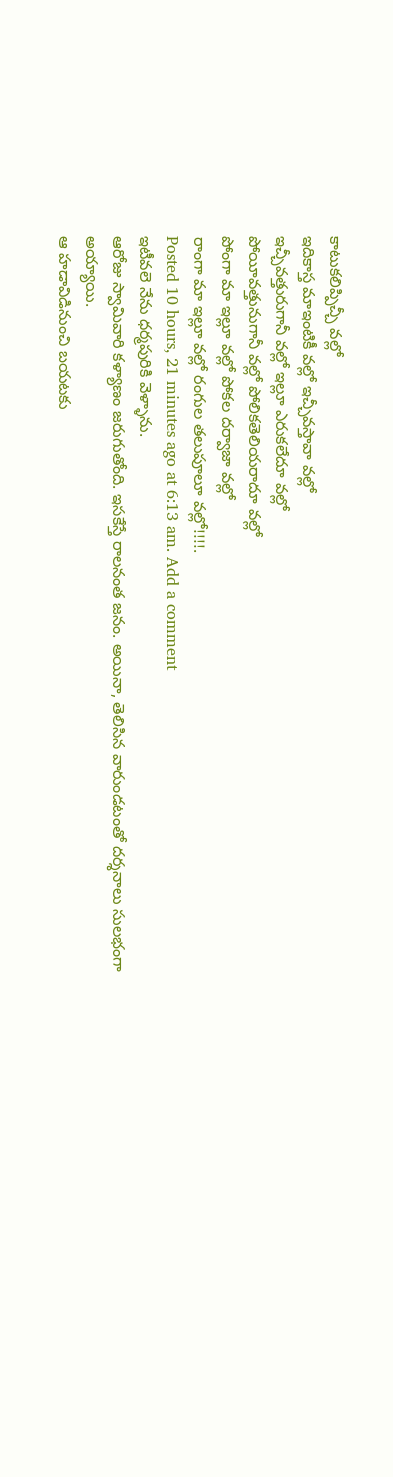కాటుకలిప్పిచ్చీ వల్లో
ఇదికాస్త మాఇంటికీ వల్లో ఇచ్చీవస్తావా వల్లో
ఇచ్చీవత్తురుగానీ వల్లో ఇల్లూ ఎరుకలేదూ వల్లో
పోయీవత్తునుగానీ వల్లో పోలికతెలియరాదూ వల్లో
పోంగా మా ఇల్లూ వల్లో పోకల దర్వాజా వల్లో
రాంగా మా ఇల్లూ వల్లో రంగుల తలుపూలూ వల్లో!!!!.
Posted 10 hours, 21 minutes ago at 6:13 am. Add a comment
ఇటీవలె నేను ధర్మపురికి వెళ్ళాను.
ఆరోజు స్వామివారి కళ్యాణం జరుగుతోంది. ఇసకేస్తే రాలనంత జనం. అయినా, తెలిసిన వారుండటంతో దర్శనాలు సులభంగా అయ్యాయి.
ఆ హడావిడినుంచి బయటకు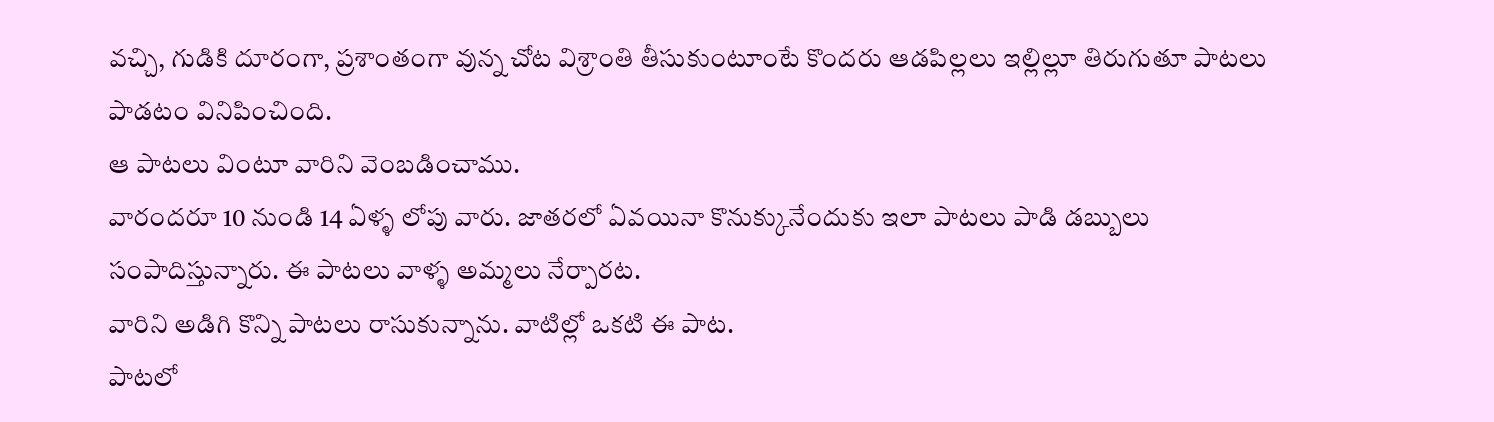వచ్చి, గుడికి దూరంగా, ప్రశాంతంగా వున్న చోట విశ్రాంతి తీసుకుంటూంటే కొందరు ఆడపిల్లలు ఇల్లిల్లూ తిరుగుతూ పాటలు పాడటం వినిపించింది.
ఆ పాటలు వింటూ వారిని వెంబడించాము.
వారందరూ 10 నుండి 14 ఏళ్ళ లోపు వారు. జాతరలో ఏవయినా కొనుక్కునేందుకు ఇలా పాటలు పాడి డబ్బులు సంపాదిస్తున్నారు. ఈ పాటలు వాళ్ళ అమ్మలు నేర్పారట.
వారిని అడిగి కొన్ని పాటలు రాసుకున్నాను. వాటిల్లో ఒకటి ఈ పాట.
పాటలో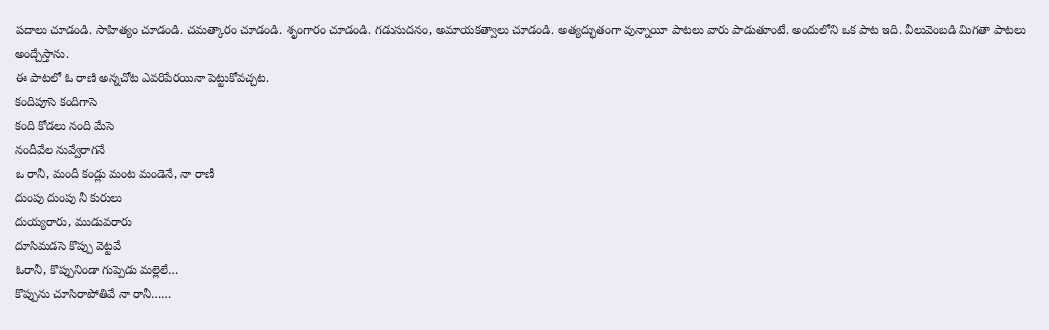పదాలు చూడండి. సాహిత్యం చూడండి. చమత్కారం చూడండి. శృంగారం చూడండి. గడుసుదనం, అమాయకత్వాలు చూడండి. అత్యద్భుతంగా వున్నాయీ పాటలు వారు పాడుతూంటే. అందులోని ఒక పాట ఇది. వీలువెంబడి మిగతా పాటలు అంద్చేస్తాను.
ఈ పాటలో ఓ రాణి అన్నచోట ఎవరిపేరయినా పెట్టుకోవచ్చట.
కందిపూసె కందిగాసె
కంది కోడలు నంది మేసె
నందీవేల నువ్వేరాగనే
ఒ రానీ, మందీ కండ్లు మంట మండెనే, నా రాణీ
దుంపు దుంపు నీ కురులు
దుయ్యరారు, ముడువరారు
దూసిమడసె కొప్పు వెట్టవే
ఓరానీ, కొప్పునిండా గుప్పెడు మల్లెలే…
కొప్పును చూసిరాపోతివే నా రానీ……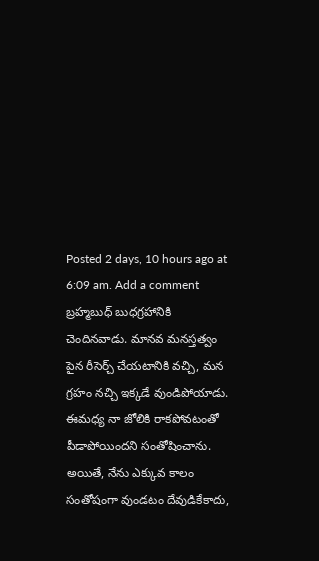Posted 2 days, 10 hours ago at 6:09 am. Add a comment
బ్రహ్మబుధ్ బుధగ్రహానికి చెందినవాడు. మానవ మనస్తత్వం పైన రీసెర్చ్ చేయటానికి వచ్చి, మన గ్రహం నచ్చి ఇక్కడే వుండిపోయాడు.
ఈమధ్య నా జోలికి రాకపోవటంతో పీడాపోయిందని సంతోషించాను. అయితే, నేను ఎక్కువ కాలం సంతోషంగా వుండటం దేవుడికేకాదు,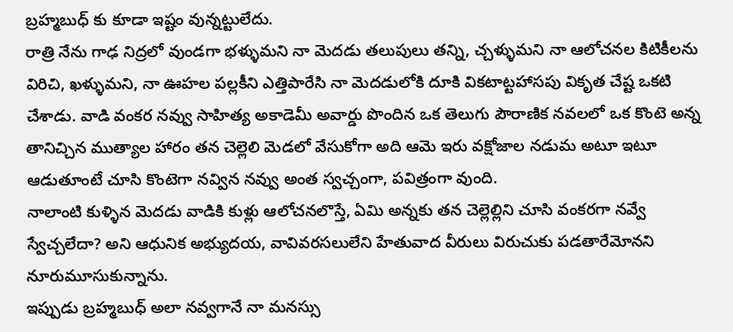బ్రహ్మబుధ్ కు కూడా ఇష్టం వున్నట్టులేదు.
రాత్రి నేను గాఢ నిద్రలో వుండగా భళ్ళుమని నా మెదడు తలుపులు తన్ని, చ్చళ్ళుమని నా ఆలోచనల కిటికీలను విరిచి, ఖళ్ళుమని, నా ఊహల పల్లకీని ఎత్తిపారేసి నా మెదడులోకి దూకి వికటాట్టహాసపు వికృత చేష్ట ఒకటి చేశాడు. వాడి వంకర నవ్వు సాహిత్య అకాడెమీ అవార్డు పొందిన ఒక తెలుగు పౌరాణిక నవలలో ఒక కొంటె అన్న తానిచ్చిన ముత్యాల హారం తన చెల్లెలి మెడలో వేసుకోగా అది ఆమె ఇరు వక్షోజాల నడుమ అటూ ఇటూ ఆడుతూంటే చూసి కొంటెగా నవ్విన నవ్వు అంత స్వచ్చంగా, పవిత్రంగా వుంది.
నాలాంటి కుళ్ళిన మెదడు వాడికి కుళ్లు ఆలోచనలొస్తే, ఏమి అన్నకు తన చెల్లెల్లిని చూసి వంకరగా నవ్వే స్వేచ్చలేదా? అని ఆధునిక అభ్యుదయ, వావివరసలులేని హేతువాద వీరులు విరుచుకు పడతారేమోనని నూరుమూసుకున్నాను.
ఇప్పుడు బ్రహ్మబుధ్ అలా నవ్వగానే నా మనస్సు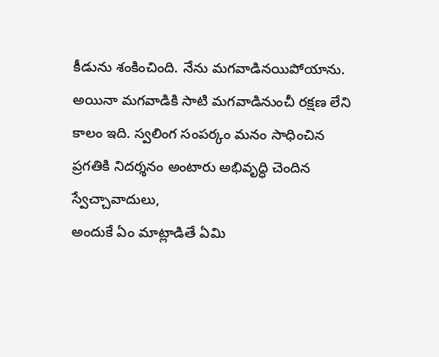కీడును శంకించింది. నేను మగవాడినయిపోయాను. అయినా మగవాడికి సాటి మగవాడినుంచీ రక్షణ లేని కాలం ఇది. స్వలింగ సంపర్కం మనం సాధించిన ప్రగతికి నిదర్శనం అంటారు అభివృద్ధి చెందిన స్వేచ్చావాదులు,
అందుకే ఏం మాట్లాడితే ఏమి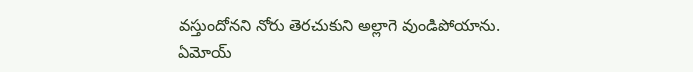వస్తుందోనని నోరు తెరచుకుని అల్లాగె వుండిపోయాను.
ఏమోయ్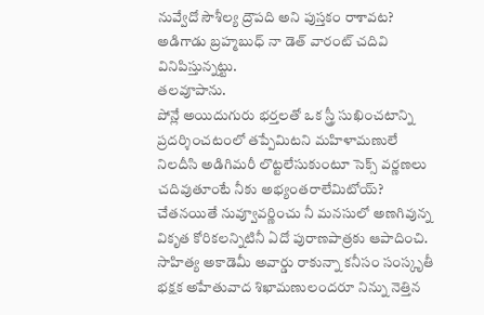నువ్వేదో సౌశీల్య ద్రౌపది అని పుస్తకం రాశావట? అడిగాడు బ్రహ్మబుధ్ నా డెత్ వారంట్ చదివి వినిపిస్తున్నట్టు.
తలవూపాను.
పోన్లే అయిదుగురు భర్తలతో ఒక స్త్రీ సుఖించటాన్ని ప్రదర్శించటంలో తప్పేమిటని మహిళామణులే నిలదీసి అడిగిమరీ లొట్టలేసుకుంటూ సెక్స్ వర్ణణలు చదివుతూంటే నీకు అభ్యంతరాలేమిటోయ్? చేతనయితే నువ్వూవర్ణించు నీ మనసులో అణగివున్న వికృత కోరికలన్నిటినీ ఏదో పురాణపాత్రకు ఆపాదించి. సాహిత్య అకాడెమీ అవార్డు రాకున్నా కనీసం సంస్కృతీ భక్షక అహేతువాద శిఖామణులందరూ నిన్ను నెత్తిన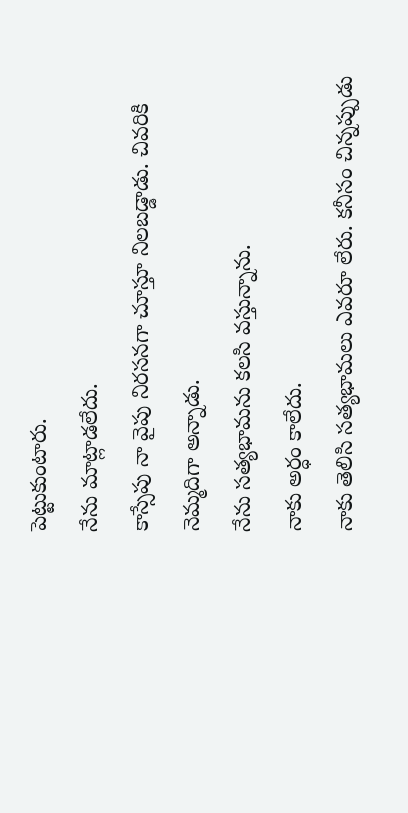పెట్టుకుంటారు.
నేను మాట్లాడలేదు.
కాస్సేపు నా వైపు నిరసనగా చూస్తూ నిలబడ్డాడు. చివరికి నెమ్మదిగా అన్నాడు.
నేను సత్యభామను కలసి వస్తున్నాను.
నాకు అర్ధం కాలేదు.
నాకు తెలిసి సత్యభామలు ఎవరూ లేరు. కనీసం చిన్నప్పుడు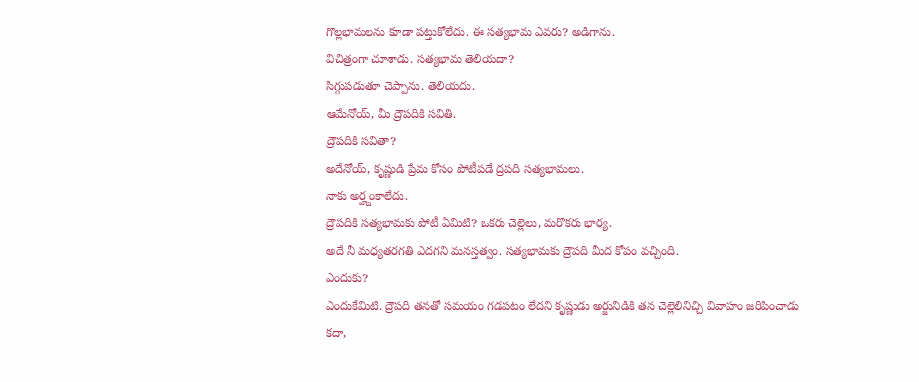గొల్లభామలను కూడా పట్తుకోలేదు. ఈ సత్యభామ ఎవరు? అడిగాను.
విచిత్రంగా చూశాడు. సత్యభామ తెలియదా?
సిగ్గుపడుతూ చెప్పాను. తెలియదు.
ఆమేనోయ్, మీ ద్రౌపదికి సవితి.
ద్రౌపదికి సవితా?
అదేనోయ్, కృష్ణుడి ప్రేమ కోసం పోటీపడే ద్రపది సత్యభామలు.
నాకు అర్హ్దంకాలేదు.
ద్రౌపదికి సత్యభామకు పోటీ ఏమిటి? ఒకరు చెల్లెలు, మరొకరు భార్య.
అదే నీ మధ్యతరగతి ఎదగని మనస్తత్వం. సత్యభామకు ద్రౌపది మీద కోపం వచ్చింది.
ఎందుకు?
ఎందుకేమిటి. ద్రౌపది తనతో సమయం గడపటం లేదని కృష్ణుడు అర్జునిడికి తన చెల్లెలినిచ్చి వివాహం జరిపించాడు కదా,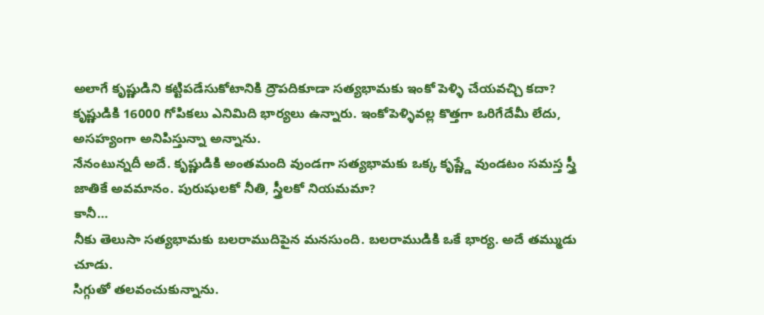అలాగే కృష్ణుడిని కట్టిపడేసుకోటానికి ద్రౌపదికూడా సత్యభామకు ఇంకో పెళ్ళి చేయవచ్చి కదా?
కృష్ణుడికి 16000 గోపికలు ఎనిమిది భార్యలు ఉన్నారు. ఇంకోపెళ్ళివల్ల కొత్తగా ఒరిగేదేమీ లేదు, అసహ్యంగా అనిపిస్తున్నా అన్నాను.
నేనంటున్నదీ అదే. కృష్ణుడికి అంతమంది వుండగా సత్యభామకు ఒక్క కృష్ణ్డే వుండటం సమస్త స్త్రీ జాతికే అవమానం. పురుషులకో నీతి, స్త్రీలకో నియమమా?
కానీ…
నీకు తెలుసా సత్యభామకు బలరాముదిపైన మనసుంది. బలరాముడికి ఒకే భార్య. అదే తమ్ముడు చూడు.
సిగ్గుతో తలవంచుకున్నాను.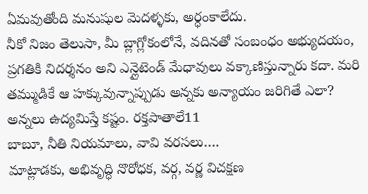ఏమవుతోంది మనుషుల మెదళ్ళకు, అర్ధంకాలేదు.
నీకో నిజం తెలుసా, మీ బ్లాగ్లోకంలోనే, వదినతో సంబంధం అభ్యుదయం, ప్రగతికి నిదర్శనం అని ఎన్లైటెండ్ మేధావులు వక్కాణిస్తున్నారు కదా. మరి తమ్ముడికే ఆ హక్కువున్నాప్పుడు అన్నకు అన్యాయం జరిగితే ఎలా? అన్నలు ఉద్యమిస్తే కష్టం. రక్తపాతాలే11
బాబూ, నీతి నియమాలు, వావి వరసలు….
మాట్లాడకు, అభివృద్ధి నొరోధక, వర్గ, వర్ణ విచక్షణ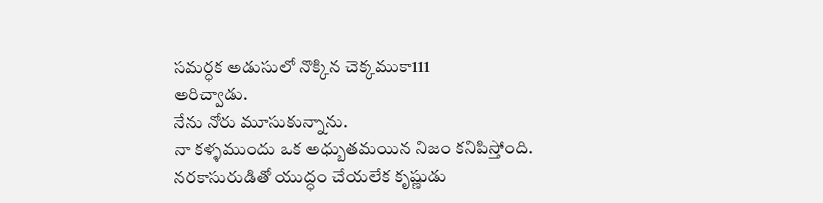సమర్ధక అడుసులో నొక్కిన చెక్కముకా111
అరిచ్వాడు.
నేను నోరు మూసుకున్నాను.
నా కళ్ళముందు ఒక అధ్బుతమయిన నిజం కనిపిస్తోంది.
నరకాసురుడితో యుద్ధం చేయలేక కృష్ణుడు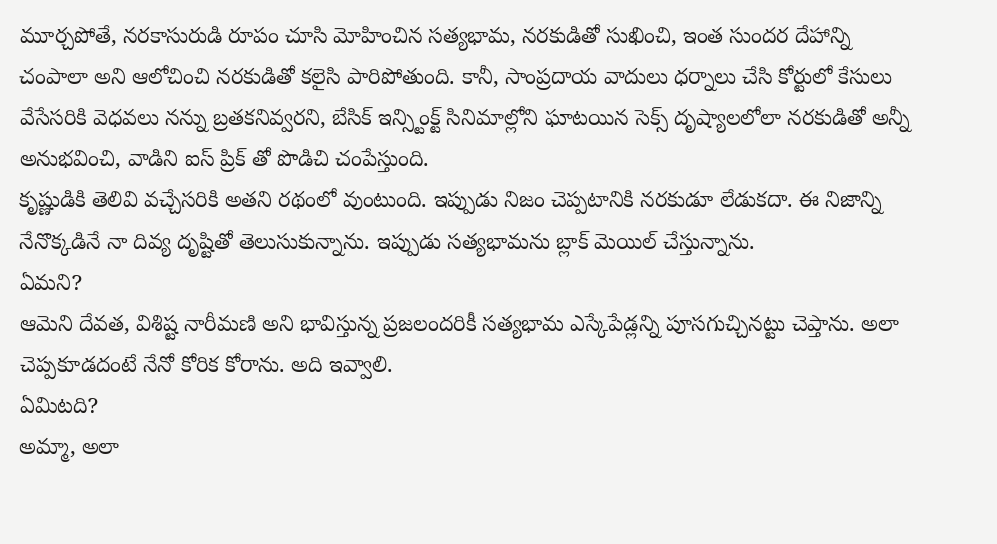మూర్చపోతే, నరకాసురుడి రూపం చూసి మోహించిన సత్యభామ, నరకుడితో సుఖించి, ఇంత సుందర దేహాన్ని చంపాలా అని ఆలోచించి నరకుడితో కలైసి పారిపోతుంది. కానీ, సాంప్రదాయ వాదులు ధర్నాలు చేసి కోర్టులో కేసులు వేసేసరికి వెధవలు నన్ను బ్రతకనివ్వరని, బేసిక్ ఇన్స్టింక్ట్ సినిమాల్లోని ఘాటయిన సెక్స్ దృష్యాలలోలా నరకుడితో అన్నీ అనుభవించి, వాడిని ఐస్ ప్రిక్ తో పొడిచి చంపేస్తుంది.
కృష్ణుడికి తెలివి వచ్చేసరికి అతని రథంలో వుంటుంది. ఇప్పుడు నిజం చెప్పటానికి నరకుడూ లేడుకదా. ఈ నిజాన్ని నేనొక్కడినే నా దివ్య దృష్టితో తెలుసుకున్నాను. ఇప్పుడు సత్యభామను బ్లాక్ మెయిల్ చేస్తున్నాను.
ఏమని?
ఆమెని దేవత, విశిష్ట నారీమణి అని భావిస్తున్న ప్రజలందరికీ సత్యభామ ఎస్కేపేడ్లన్ని పూసగుచ్చినట్టు చెప్తాను. అలా చెప్పకూడదంటే నేనో కోరిక కోరాను. అది ఇవ్వాలి.
ఏమిటది?
అమ్మా, అలా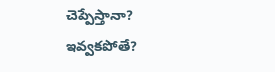చెప్పేస్తానా?
ఇవ్వకపోతే?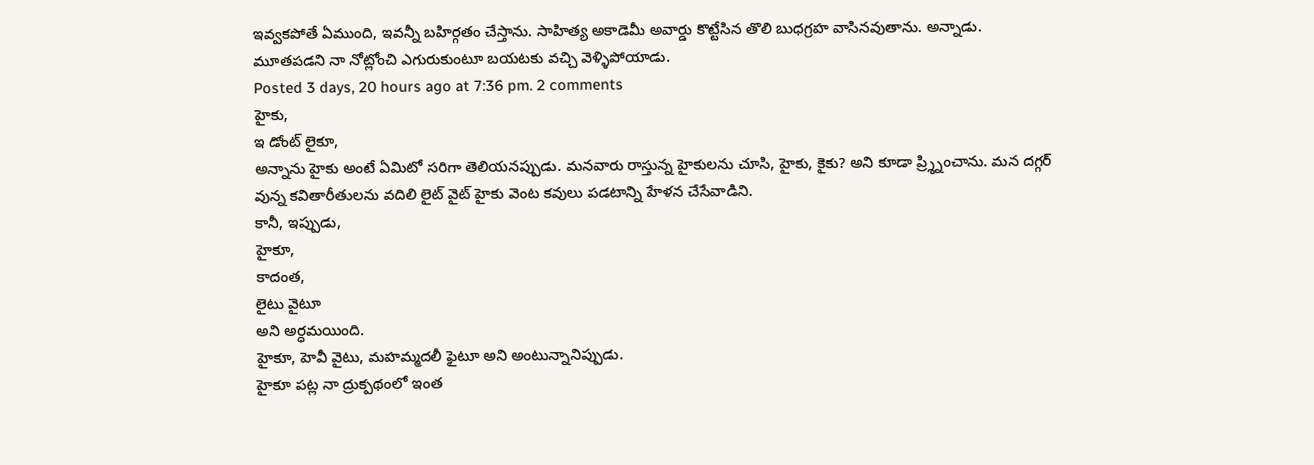ఇవ్వకపోతే ఏముంది, ఇవన్నీ బహిర్గతం చేస్తాను. సాహిత్య అకాడెమీ అవార్డు కొట్టేసిన తొలి బుధగ్రహ వాసినవుతాను. అన్నాడు.
మూతపడని నా నోట్లోంచి ఎగురుకుంటూ బయటకు వచ్చి వెళ్ళిపోయాడు.
Posted 3 days, 20 hours ago at 7:36 pm. 2 comments
హైకు,
ఇ డోంట్ లైకూ,
అన్నాను హైకు అంటే ఏమిటో సరిగా తెలియనప్పుడు. మనవారు రాస్తున్న హైకులను చూసి, హైకు, కైకు? అని కూడా ప్ర్శ్నించాను. మన దగ్గర్ వున్న కవితారీతులను వదిలి లైట్ వైట్ హైకు వెంట కవులు పడటాన్ని హేళన చేసేవాడిని.
కానీ, ఇప్పుడు,
హైకూ,
కాదంత,
లైటు వైటూ
అని అర్ధమయింది.
హైకూ, హెవీ వైటు, మహమ్మదలీ ఫైటూ అని అంటున్నానిప్పుడు.
హైకూ పట్ల నా ద్రుక్పథంలో ఇంత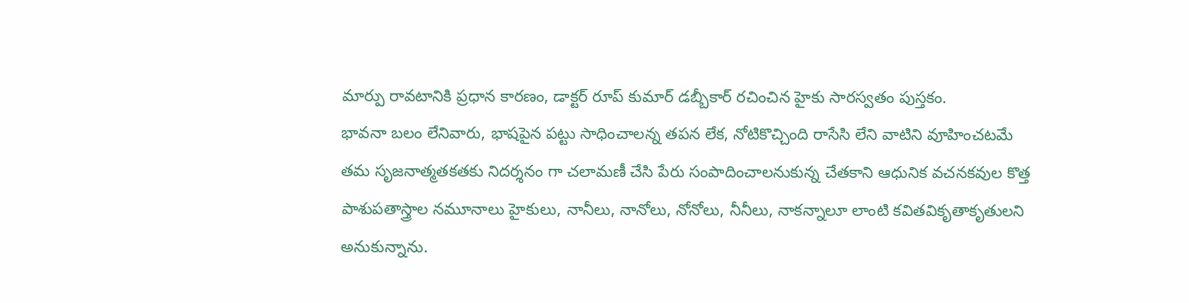మార్పు రావటానికి ప్రధాన కారణం, డాక్టర్ రూప్ కుమార్ డబ్బీకార్ రచించిన హైకు సారస్వతం పుస్తకం.
భావనా బలం లేనివారు, భాషపైన పట్టు సాధించాలన్న తపన లేక, నోటికొచ్చింది రాసేసి లేని వాటిని వూహించటమే తమ సృజనాత్మతకతకు నిదర్శనం గా చలామణీ చేసి పేరు సంపాదించాలనుకున్న చేతకాని ఆధునిక వచనకవుల కొత్త పాశుపతాస్త్రాల నమూనాలు హైకులు, నానీలు, నానోలు, నోనోలు, నీనీలు, నాకన్నాలూ లాంటి కవితవికృతాకృతులని అనుకున్నాను.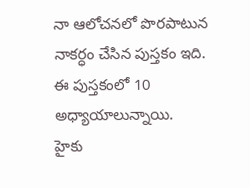నా ఆలోచనలో పొరపాటున నాకర్ధం చేసిన పుస్తకం ఇది.
ఈ పుస్తకంలో 10 అధ్యాయాలున్నాయి.
హైకు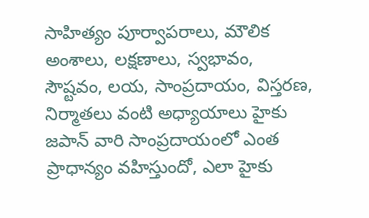సాహిత్యం పూర్వాపరాలు, మౌలిక అంశాలు, లక్షణాలు, స్వభావం, సౌష్టవం, లయ, సాంప్రదాయం, విస్తరణ, నిర్మాతలు వంటి అధ్యాయాలు హైకు జపాన్ వారి సాంప్రదాయంలో ఎంత ప్రాధాన్యం వహిస్తుందో, ఎలా హైకు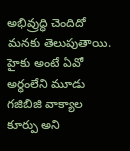అభివ్రుద్ధి చెందిదో మనకు తెలుపుతాయి.
హైకు అంటే ఏవో అర్ధంలేని మూడు గజిబిజి వాక్యాల కూర్పు అని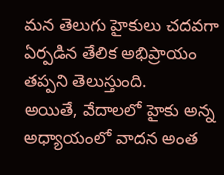మన తెలుగు హైకులు చదవగా ఏర్పడిన తేలిక అభిప్రాయం తప్పని తెలుస్తుంది.
అయితే, వేదాలలో హైకు అన్న అధ్యాయంలో వాదన అంత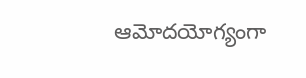ఆమోదయోగ్యంగా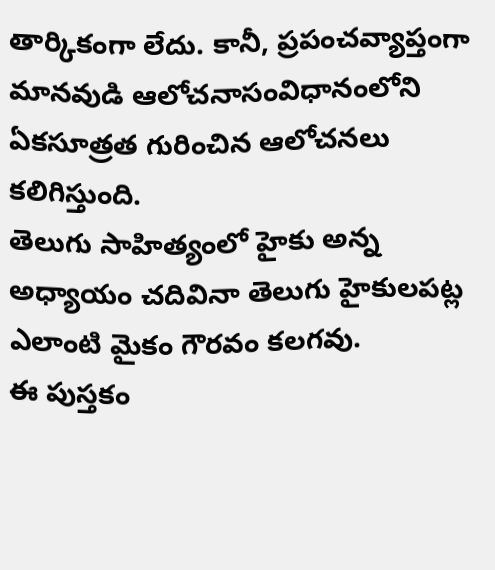తార్కికంగా లేదు. కానీ, ప్రపంచవ్యాప్తంగా మానవుడి ఆలోచనాసంవిధానంలోని ఏకసూత్రత గురించిన ఆలోచనలు కలిగిస్తుంది.
తెలుగు సాహిత్యంలో హైకు అన్న అధ్యాయం చదివినా తెలుగు హైకులపట్ల ఎలాంటి మైకం గౌరవం కలగవు.
ఈ పుస్తకం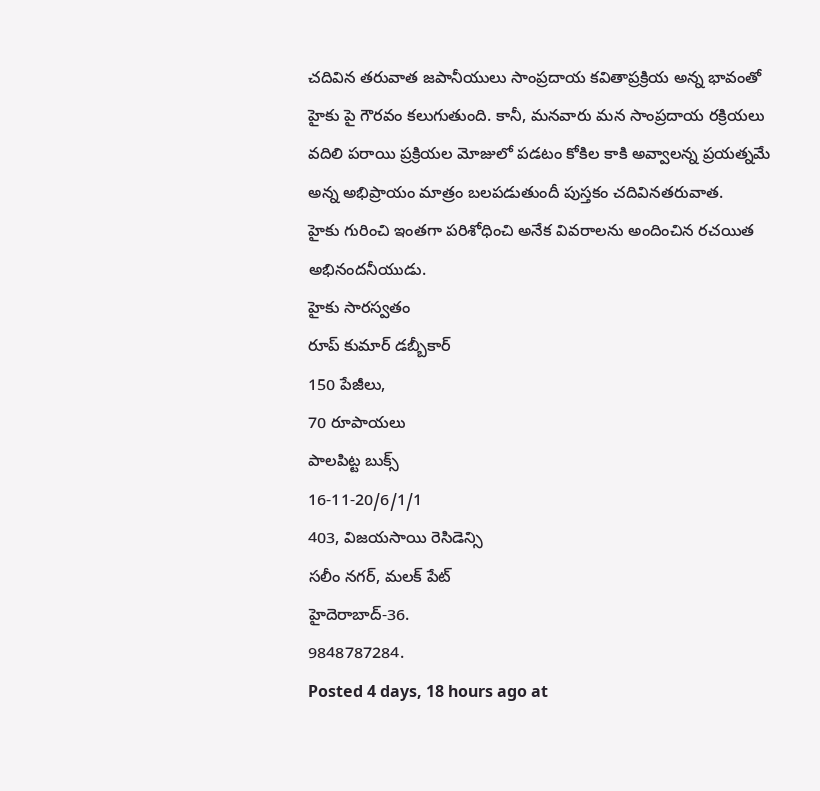చదివిన తరువాత జపానీయులు సాంప్రదాయ కవితాప్రక్రియ అన్న భావంతో హైకు పై గౌరవం కలుగుతుంది. కానీ, మనవారు మన సాంప్రదాయ రక్రియలు వదిలి పరాయి ప్రక్రియల మోజులో పడటం కోకిల కాకి అవ్వాలన్న ప్రయత్నమే అన్న అభిప్రాయం మాత్రం బలపడుతుందీ పుస్తకం చదివినతరువాత.
హైకు గురించి ఇంతగా పరిశోధించి అనేక వివరాలను అందించిన రచయిత అభినందనీయుడు.
హైకు సారస్వతం
రూప్ కుమార్ డబ్బీకార్
150 పేజీలు,
70 రూపాయలు
పాలపిట్ట బుక్స్
16-11-20/6/1/1
403, విజయసాయి రెసిడెన్సి
సలీం నగర్, మలక్ పేట్
హైదెరాబాద్-36.
9848787284.
Posted 4 days, 18 hours ago at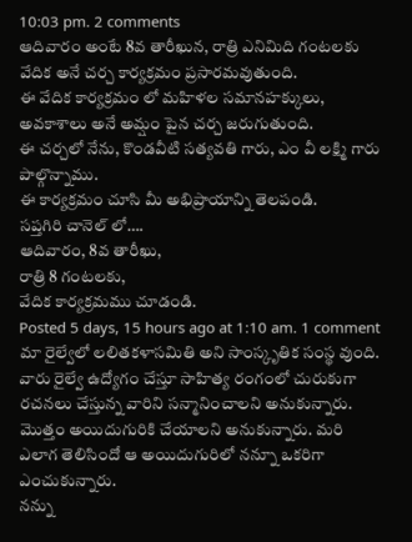10:03 pm. 2 comments
ఆదివారం అంటే 8వ తారీఖున, రాత్రి ఎనిమిది గంటలకు వేదిక అనే చర్చ కార్యక్రమం ప్రసారమవుతుంది.
ఈ వేదిక కార్యక్రమం లో మహిళల సమానహక్కులు, అవకాశాలు అనే అమ్షం పైన చర్చ జరుగుతుంది.
ఈ చర్చలో నేను, కొండవీటి సత్యవతి గారు, ఎం వీ లక్ష్మి గారు పాల్గొన్నాము.
ఈ కార్యక్రమం చూసి మీ అభిప్రాయాన్ని తెలపండి.
సప్తగిరి చానెల్ లో….
ఆదివారం, 8వ తారీఖు,
రాత్రి 8 గంటలకు,
వేదిక కార్యక్రమము చూడండి.
Posted 5 days, 15 hours ago at 1:10 am. 1 comment
మా రైల్వేలో లలితకళాసమితి అని సాంస్కృతిక సంస్థ వుంది. వారు రైల్వే ఉద్యోగం చేస్తూ సాహిత్య రంగంలో చురుకుగా రచనలు చేస్తున్న వారిని సన్మానించాలని అనుకున్నారు. మొత్తం అయిదుగురికి చేయాలని అనుకున్నారు. మరి ఎలాగ తెలిసిందో ఆ అయిదుగురిలో నన్నూ ఒకరిగా ఎంచుకున్నారు.
నన్ను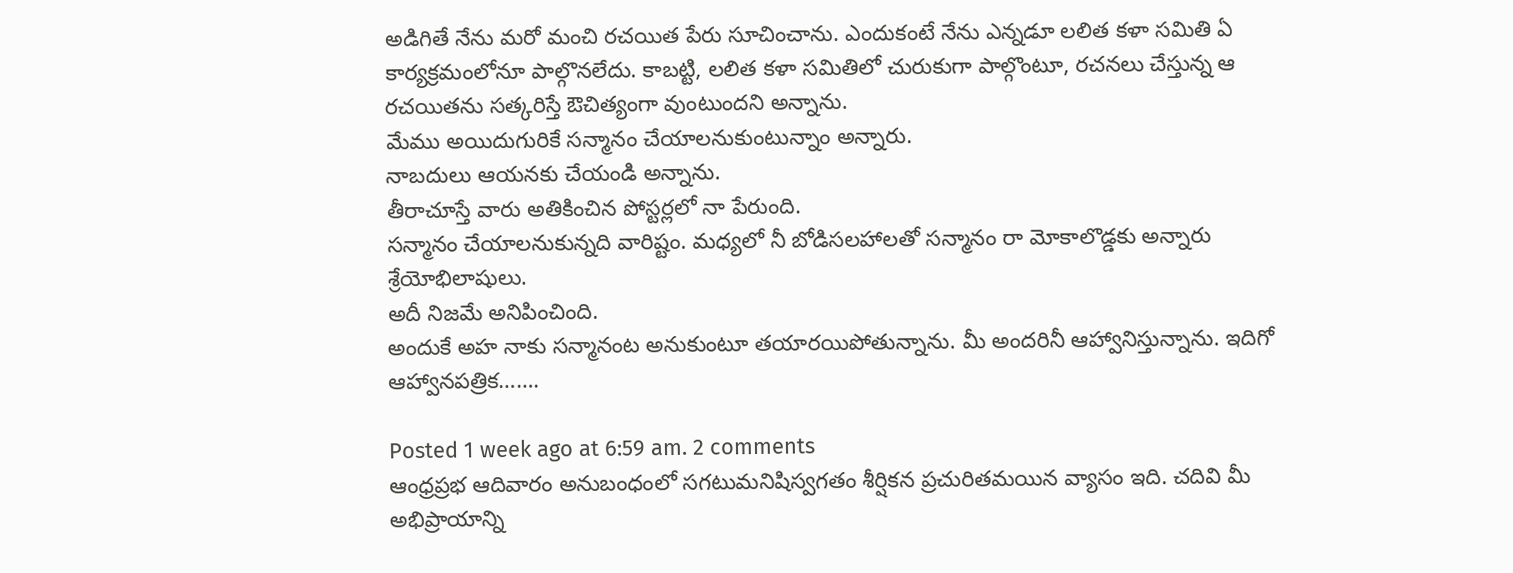అడిగితే నేను మరో మంచి రచయిత పేరు సూచించాను. ఎందుకంటే నేను ఎన్నడూ లలిత కళా సమితి ఏ కార్యక్రమంలోనూ పాల్గొనలేదు. కాబట్టి, లలిత కళా సమితిలో చురుకుగా పాల్గొంటూ, రచనలు చేస్తున్న ఆ రచయితను సత్కరిస్తే ఔచిత్యంగా వుంటుందని అన్నాను.
మేము అయిదుగురికే సన్మానం చేయాలనుకుంటున్నాం అన్నారు.
నాబదులు ఆయనకు చేయండి అన్నాను.
తీరాచూస్తే వారు అతికించిన పోస్టర్లలో నా పేరుంది.
సన్మానం చేయాలనుకున్నది వారిష్టం. మధ్యలో నీ బోడిసలహాలతో సన్మానం రా మోకాలొడ్డకు అన్నారు శ్రేయోభిలాషులు.
అదీ నిజమే అనిపించింది.
అందుకే అహ నాకు సన్మానంట అనుకుంటూ తయారయిపోతున్నాను. మీ అందరినీ ఆహ్వానిస్తున్నాను. ఇదిగో ఆహ్వానపత్రిక…….

Posted 1 week ago at 6:59 am. 2 comments
ఆంధ్రప్రభ ఆదివారం అనుబంధంలో సగటుమనిషిస్వగతం శీర్షికన ప్రచురితమయిన వ్యాసం ఇది. చదివి మీ అభిప్రాయాన్ని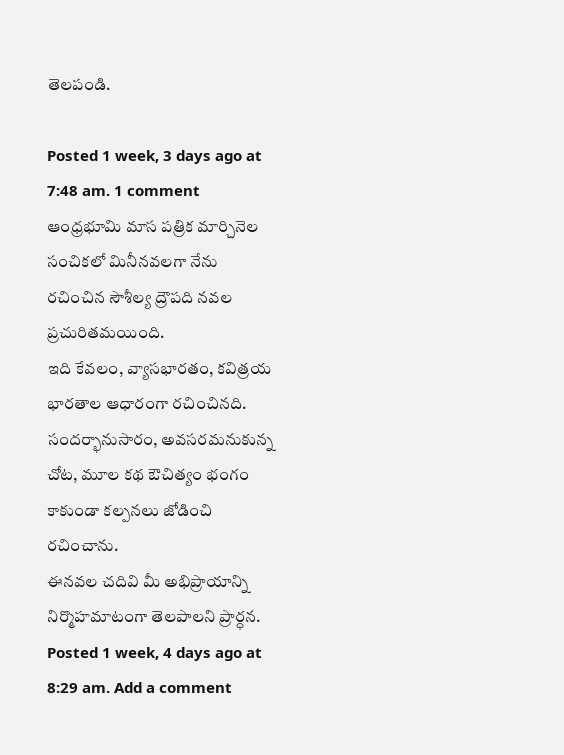తెలపండి.

Posted 1 week, 3 days ago at 7:48 am. 1 comment
ఆంధ్రభూమి మాస పత్రిక మార్చినెల సంచికలో మినీనవలగా నేను రచించిన సౌశీల్య ద్రౌపది నవల ప్రచురితమయింది.
ఇది కేవలం, వ్యాసభారతం, కవిత్రయ భారతాల ఆధారంగా రచించినది. సందర్భానుసారం, అవసరమనుకున్న చోట, మూల కథ ఔచిత్యం భంగం కాకుండా కల్పనలు జోడించి రచించాను.
ఈనవల చదివి మీ అభిప్రాయాన్ని నిర్మొహమాటంగా తెలపాలని ప్రార్ధన.
Posted 1 week, 4 days ago at 8:29 am. Add a comment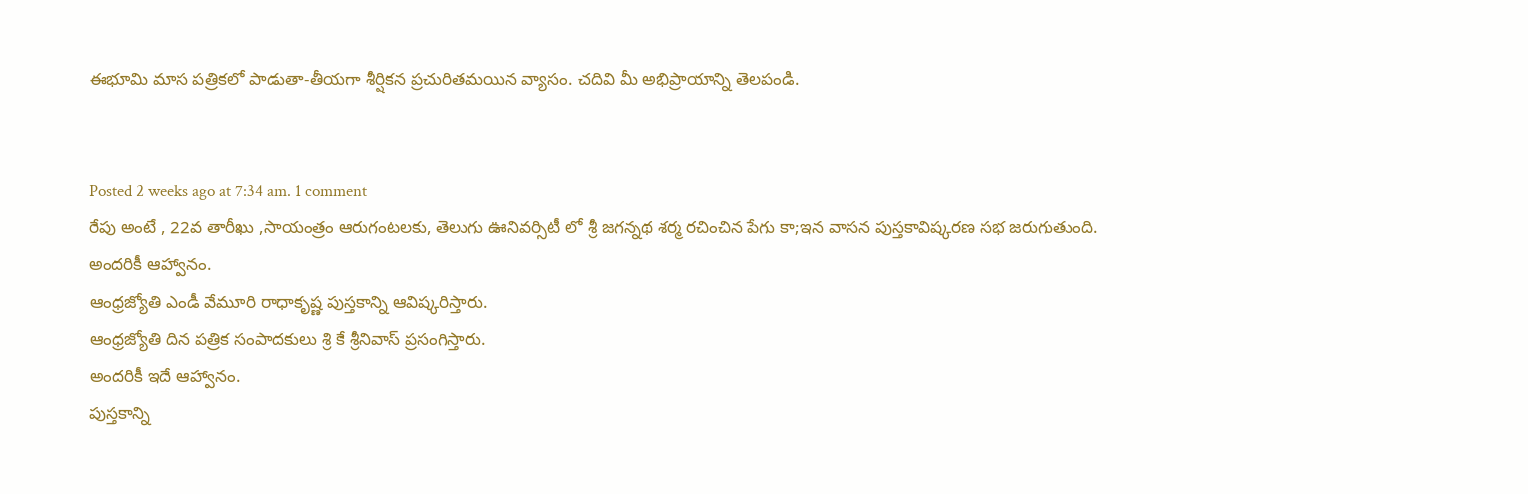ఈభూమి మాస పత్రికలో పాడుతా-తీయగా శీర్షికన ప్రచురితమయిన వ్యాసం. చదివి మీ అభిప్రాయాన్ని తెలపండి.


Posted 2 weeks ago at 7:34 am. 1 comment
రేపు అంటే , 22వ తారీఖు ,సాయంత్రం ఆరుగంటలకు, తెలుగు ఊనివర్సిటీ లో శ్రీ జగన్నథ శర్మ రచించిన పేగు కా;ఇన వాసన పుస్తకావిష్కరణ సభ జరుగుతుంది.
అందరికీ ఆహ్వానం.
ఆంధ్రజ్యోతి ఎండీ వేమూరి రాధాకృష్ణ పుస్తకాన్ని ఆవిష్కరిస్తారు.
ఆంధ్రజ్యోతి దిన పత్రిక సంపాదకులు శ్రి కే శ్రీనివాస్ ప్రసంగిస్తారు.
అందరికీ ఇదే ఆహ్వానం.
పుస్తకాన్ని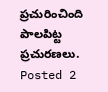ప్రచురించింది పాలపిట్ట ప్రచురణలు.
Posted 2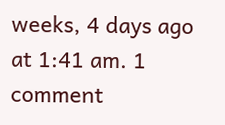weeks, 4 days ago at 1:41 am. 1 comment